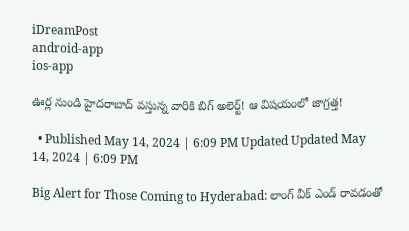iDreamPost
android-app
ios-app

ఊర్ల నుండి హైదరాబాద్ వస్తున్న వారికి బిగ్ అలెర్ట్! ఆ విషయంలో జాగ్రత్త!

  • Published May 14, 2024 | 6:09 PM Updated Updated May 14, 2024 | 6:09 PM

Big Alert for Those Coming to Hyderabad: లాంగ్ వీక్ ఎండ్ రావడంతో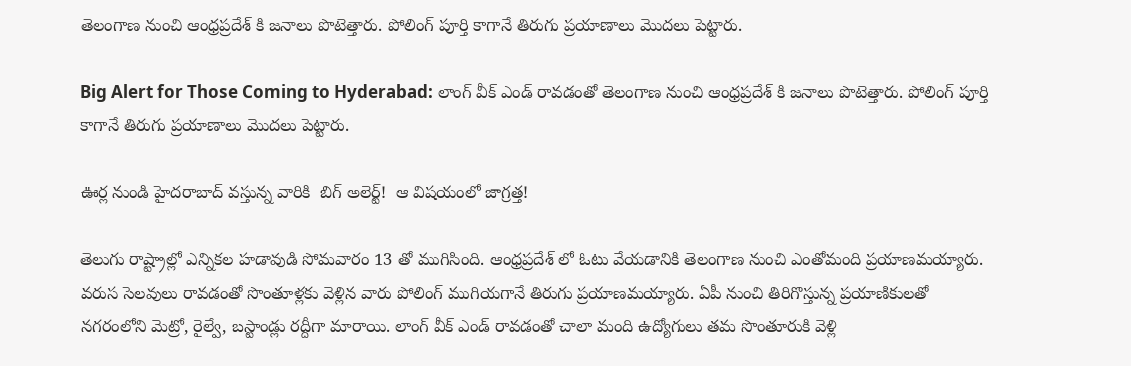తెలంగాణ నుంచి ఆంధ్రప్రదేశ్ కి జనాలు పొటెత్తారు. పోలింగ్ పూర్తి కాగానే తిరుగు ప్రయాణాలు మొదలు పెట్టారు.

Big Alert for Those Coming to Hyderabad: లాంగ్ వీక్ ఎండ్ రావడంతో తెలంగాణ నుంచి ఆంధ్రప్రదేశ్ కి జనాలు పొటెత్తారు. పోలింగ్ పూర్తి కాగానే తిరుగు ప్రయాణాలు మొదలు పెట్టారు.

ఊర్ల నుండి హైదరాబాద్ వస్తున్న వారికి  బిగ్ అలెర్ట్!  ఆ విషయంలో జాగ్రత్త!

తెలుగు రాష్ట్రాల్లో ఎన్నికల హడావుడి సోమవారం 13 తో ముగిసింది. ఆంధ్రప్రదేశ్ లో ఓటు వేయడానికి తెలంగాణ నుంచి ఎంతోమంది ప్రయాణమయ్యారు. వరుస సెలవులు రావడంతో సొంతూళ్లకు వెళ్లిన వారు పోలింగ్ ముగియగానే తిరుగు ప్రయాణమయ్యారు. ఏపీ నుంచి తిరిగొస్తున్న ప్రయాణికులతో నగరంలోని మెట్రో, రైల్వే, బస్టాండ్లు రద్దీగా మారాయి. లాంగ్ వీక్ ఎండ్ రావడంతో చాలా మంది ఉద్యోగులు తమ సొంతూరుకి వెళ్లి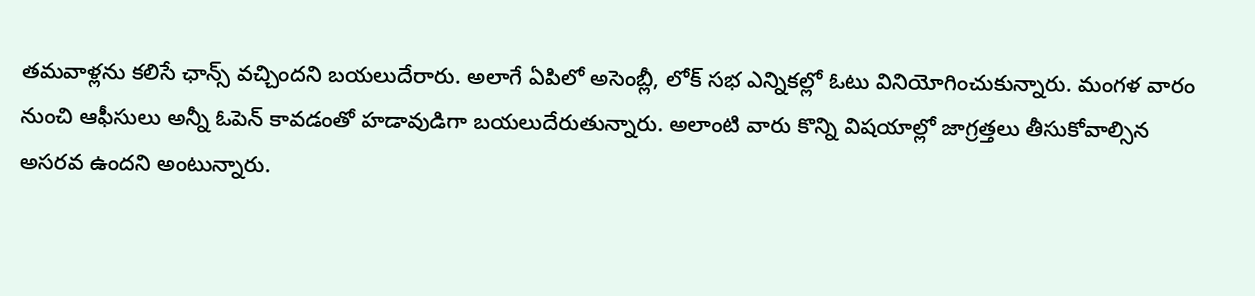తమవాళ్లను కలిసే ఛాన్స్ వచ్చిందని బయలుదేరారు. అలాగే ఏపిలో అసెంబ్లీ, లోక్ సభ ఎన్నికల్లో ఓటు వినియోగించుకున్నారు. మంగళ వారం నుంచి ఆఫీసులు అన్నీ ఓపెన్ కావడంతో హడావుడిగా బయలుదేరుతున్నారు. అలాంటి వారు కొన్ని విషయాల్లో జాగ్రత్తలు తీసుకోవాల్సిన అసరవ ఉందని అంటున్నారు.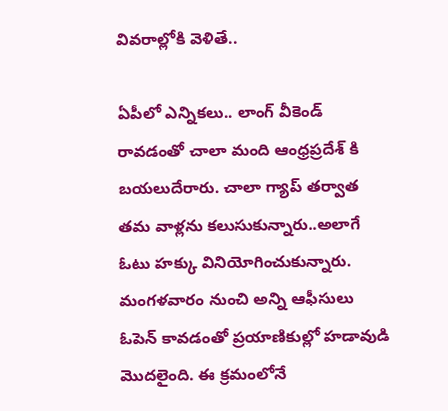వివరాల్లోకి వెళితే..

ఏపీలో ఎన్నికలు.. లాంగ్ వీకెండ్ రావడంతో చాలా మంది ఆంధ్రప్రదేశ్ కి బయలుదేరారు. చాలా గ్యాప్ తర్వాత తమ వాళ్లను కలుసుకున్నారు..అలాగే ఓటు హక్కు వినియోగించుకున్నారు. మంగళవారం నుంచి అన్ని ఆఫీసులు ఓపెన్ కావడంతో ప్రయాణికుల్లో హడావుడి మొదలైంది. ఈ క్రమంలోనే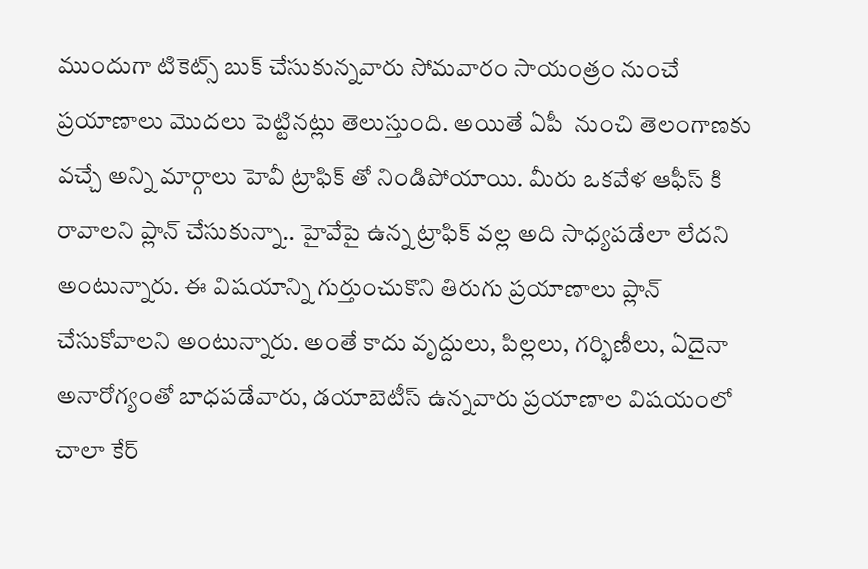ముందుగా టికెట్స్ బుక్ చేసుకున్నవారు సోమవారం సాయంత్రం నుంచే ప్రయాణాలు మొదలు పెట్టినట్లు తెలుస్తుంది. అయితే ఏపీ  నుంచి తెలంగాణకు వచ్చే అన్ని మార్గాలు హెవీ ట్రాఫిక్ తో నిండిపోయాయి. మీరు ఒకవేళ ఆఫీస్ కి రావాలని ప్లాన్ చేసుకున్నా.. హైవేపై ఉన్న ట్రాఫిక్ వల్ల అది సాధ్యపడేలా లేదని అంటున్నారు. ఈ విషయాన్ని గుర్తుంచుకొని తిరుగు ప్రయాణాలు ప్లాన్ చేసుకోవాలని అంటున్నారు. అంతే కాదు వృద్దులు, పిల్లలు, గర్భిణీలు, ఏదైనా అనారోగ్యంతో బాధపడేవారు, డయాబెటీస్ ఉన్నవారు ప్రయాణాల విషయంలో చాలా కేర్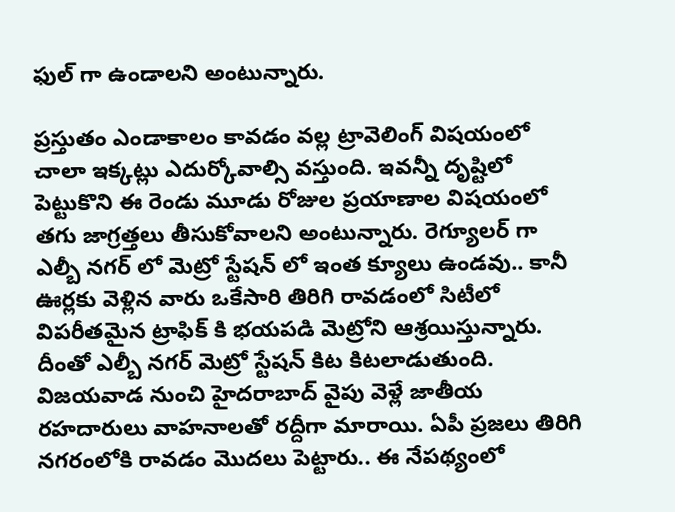ఫుల్ గా ఉండాలని అంటున్నారు.

ప్రస్తుతం ఎండాకాలం కావడం వల్ల ట్రావెలింగ్ విషయంలో చాలా ఇక్కట్లు ఎదుర్కోవాల్సి వస్తుంది. ఇవన్నీ దృష్టిలో పెట్టుకొని ఈ రెండు మూడు రోజుల ప్రయాణాల విషయంలో తగు జాగ్రత్తలు తీసుకోవాలని అంటున్నారు. రెగ్యూలర్ గా ఎల్బీ నగర్ లో మెట్రో స్టేషన్ లో ఇంత క్యూలు ఉండవు.. కానీ ఊర్లకు వెళ్లిన వారు ఒకేసారి తిరిగి రావడంలో సిటీలో విపరీతమైన ట్రాఫిక్ కి భయపడి మెట్రోని ఆశ్రయిస్తున్నారు. దీంతో ఎల్బీ నగర్ మెట్రో స్టేషన్ కిట కిటలాడుతుంది. విజయవాడ నుంచి హైదరాబాద్ వైపు వెళ్లే జాతీయ రహదారులు వాహనాలతో రద్దీగా మారాయి. ఏపీ ప్రజలు తిరిగి నగరంలోకి రావడం మొదలు పెట్టారు.. ఈ నేపథ్యంలో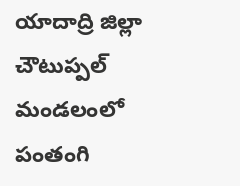యాదాద్రి జిల్లా చౌటుప్పల్ మండలంలో పంతంగి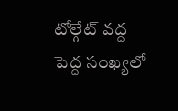టోల్గేట్ వద్ద పెద్ద సంఖ్యలో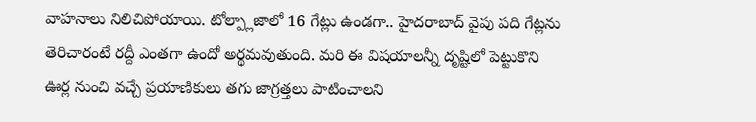వాహనాలు నిలిచిపోయాయి. టోల్ప్లాజాలో 16 గేట్లు ఉండగా.. హైదరాబాద్ వైపు పది గేట్లను తెరిచారంటే రద్దీ ఎంతగా ఉందో అర్థమవుతుంది. మరి ఈ విషయాలన్నీ దృష్టిలో పెట్టుకొని ఊర్ల నుంచి వచ్చే ప్రయాణికులు తగు జాగ్రత్తలు పాటించాలని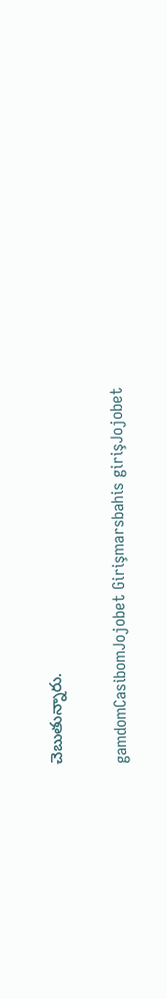చెబుతున్నారు.

gamdomCasibomJojobet Girişmarsbahis girişJojobet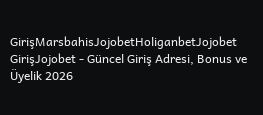GirişMarsbahisJojobetHoliganbetJojobet GirişJojobet - Güncel Giriş Adresi, Bonus ve Üyelik 2026